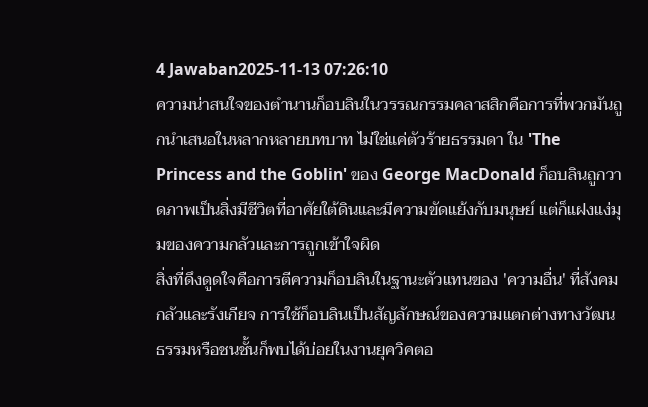4 Jawaban2025-11-13 07:26:10
ความน่าสนใจของตำนานก็อบลินในวรรณกรรมคลาสสิกคือการที่พวกมันถูกนำเสนอในหลากหลายบทบาท ไม่ใช่แค่ตัวร้ายธรรมดา ใน 'The Princess and the Goblin' ของ George MacDonald ก็อบลินถูกวาดภาพเป็นสิ่งมีชีวิตที่อาศัยใต้ดินและมีความขัดแย้งกับมนุษย์ แต่ก็แฝงแง่มุมของความกลัวและการถูกเข้าใจผิด
สิ่งที่ดึงดูดใจคือการตีความก็อบลินในฐานะตัวแทนของ 'ความอื่น' ที่สังคมกลัวและรังเกียจ การใช้ก็อบลินเป็นสัญลักษณ์ของความแตกต่างทางวัฒนธรรมหรือชนชั้นก็พบได้บ่อยในงานยุควิคตอ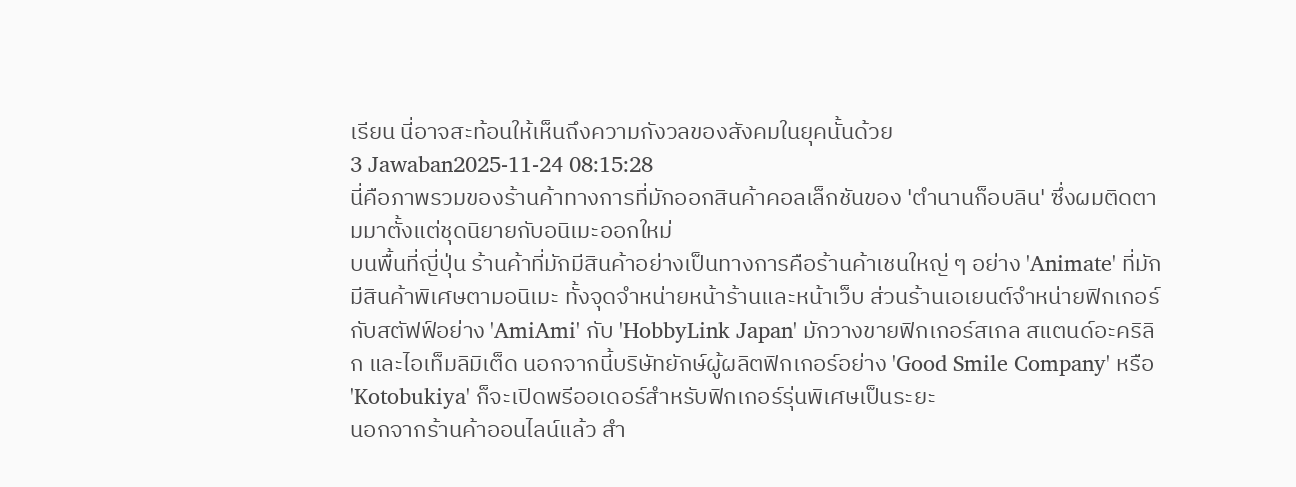เรียน นี่อาจสะท้อนให้เห็นถึงความกังวลของสังคมในยุคนั้นด้วย
3 Jawaban2025-11-24 08:15:28
นี่คือภาพรวมของร้านค้าทางการที่มักออกสินค้าคอลเล็กชันของ 'ตำนานก็อบลิน' ซึ่งผมติดตามมาตั้งแต่ชุดนิยายกับอนิเมะออกใหม่
บนพื้นที่ญี่ปุ่น ร้านค้าที่มักมีสินค้าอย่างเป็นทางการคือร้านค้าเชนใหญ่ ๆ อย่าง 'Animate' ที่มักมีสินค้าพิเศษตามอนิเมะ ทั้งจุดจำหน่ายหน้าร้านและหน้าเว็บ ส่วนร้านเอเยนต์จำหน่ายฟิกเกอร์กับสตัฟฟ์อย่าง 'AmiAmi' กับ 'HobbyLink Japan' มักวางขายฟิกเกอร์สเกล สแตนด์อะคริลิก และไอเท็มลิมิเต็ด นอกจากนี้บริษัทยักษ์ผู้ผลิตฟิกเกอร์อย่าง 'Good Smile Company' หรือ 'Kotobukiya' ก็จะเปิดพรีออเดอร์สำหรับฟิกเกอร์รุ่นพิเศษเป็นระยะ
นอกจากร้านค้าออนไลน์แล้ว สำ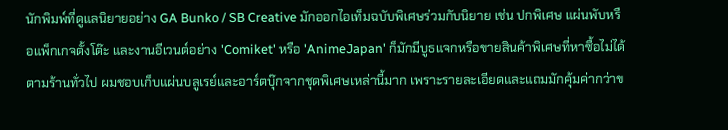นักพิมพ์ที่ดูแลนิยายอย่าง GA Bunko / SB Creative มักออกไอเท็มฉบับพิเศษร่วมกับนิยาย เช่น ปกพิเศษ แผ่นพับหรือแพ็กเกจตั้งโต๊ะ และงานอีเวนต์อย่าง 'Comiket' หรือ 'AnimeJapan' ก็มักมีบูธแจกหรือขายสินค้าพิเศษที่หาซื้อไม่ได้ตามร้านทั่วไป ผมชอบเก็บแผ่นบลูเรย์และอาร์ตบุ๊กจากชุดพิเศษเหล่านี้มาก เพราะรายละเอียดและแถมมักคุ้มค่ากว่าข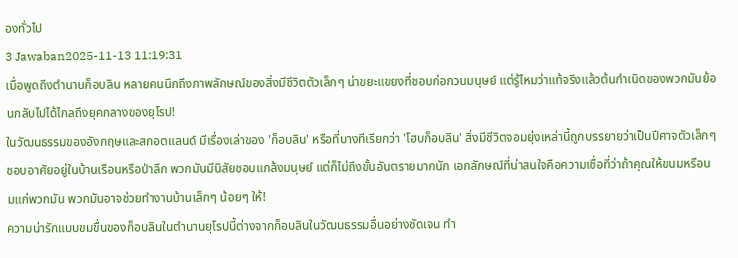องทั่วไป
3 Jawaban2025-11-13 11:19:31
เมื่อพูดถึงตำนานก็อบลิน หลายคนนึกถึงภาพลักษณ์ของสิ่งมีชีวิตตัวเล็กๆ น่าขยะแขยงที่ชอบก่อกวนมนุษย์ แต่รู้ไหมว่าแท้จริงแล้วต้นกำเนิดของพวกมันย้อนกลับไปได้ไกลถึงยุคกลางของยุโรป!
ในวัฒนธรรมของอังกฤษและสกอตแลนด์ มีเรื่องเล่าของ 'ก็อบลิน' หรือที่บางทีเรียกว่า 'โฮบก็อบลิน' สิ่งมีชีวิตจอมยุ่งเหล่านี้ถูกบรรยายว่าเป็นปีศาจตัวเล็กๆ ชอบอาศัยอยู่ในบ้านเรือนหรือป่าลึก พวกมันมีนิสัยชอบแกล้งมนุษย์ แต่ก็ไม่ถึงขั้นอันตรายมากนัก เอกลักษณ์ที่น่าสนใจคือความเชื่อที่ว่าถ้าคุณให้ขนมหรือนมแก่พวกมัน พวกมันอาจช่วยทำงานบ้านเล็กๆ น้อยๆ ให้!
ความน่ารักแบบขมขื่นของก็อบลินในตำนานยุโรปนี้ต่างจากก็อบลินในวัฒนธรรมอื่นอย่างชัดเจน ทำ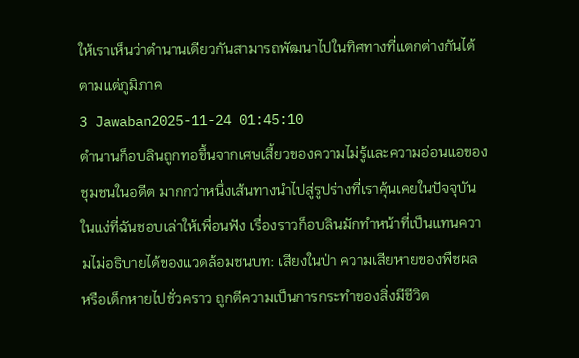ให้เราเห็นว่าตำนานเดียวกันสามารถพัฒนาไปในทิศทางที่แตกต่างกันได้ตามแต่ภูมิภาค
3 Jawaban2025-11-24 01:45:10
ตำนานก็อบลินถูกทอขึ้นจากเศษเสี้ยวของความไม่รู้และความอ่อนแอของชุมชนในอดีต มากกว่าหนึ่งเส้นทางนำไปสู่รูปร่างที่เราคุ้นเคยในปัจจุบัน
ในแง่ที่ฉันชอบเล่าให้เพื่อนฟัง เรื่องราวก็อบลินมักทำหน้าที่เป็นแทนความไม่อธิบายได้ของแวดล้อมชนบท: เสียงในป่า ความเสียหายของพืชผล หรือเด็กหายไปชั่วคราว ถูกตีความเป็นการกระทำของสิ่งมีชีวิต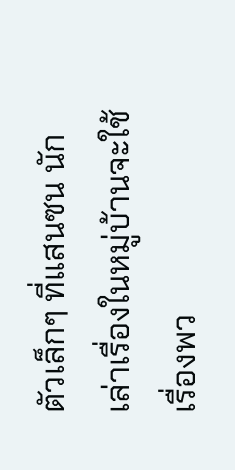ตัวเล็กๆ ที่แสนซน นักเล่าเรื่องในหมู่บ้านจะใช้เรื่องพว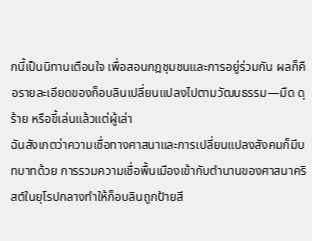กนี้เป็นนิทานเตือนใจ เพื่อสอนกฎชุมชนและการอยู่ร่วมกัน ผลก็คือรายละเอียดของก็อบลินเปลี่ยนแปลงไปตามวัฒนธรรม—มืด ดุร้าย หรือขี้เล่นแล้วแต่ผู้เล่า
ฉันสังเกตว่าความเชื่อทางศาสนาและการเปลี่ยนแปลงสังคมก็มีบทบาทด้วย การรวมความเชื่อพื้นเมืองเข้ากับตำนานของศาสนาคริสต์ในยุโรปกลางทำให้ก็อบลินถูกป้ายสี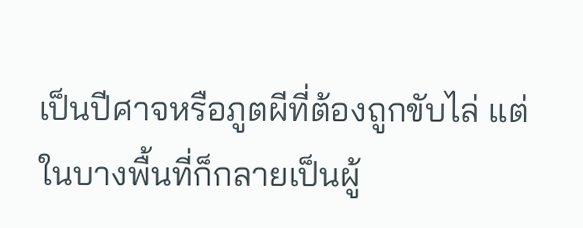เป็นปีศาจหรือภูตผีที่ต้องถูกขับไล่ แต่ในบางพื้นที่ก็กลายเป็นผู้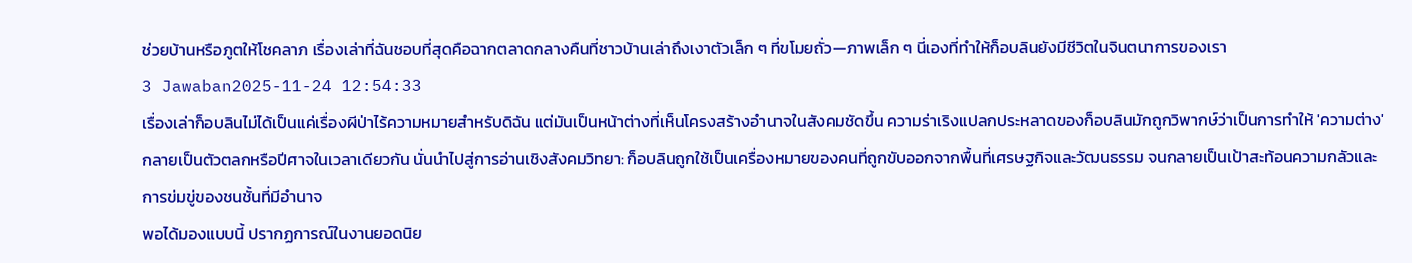ช่วยบ้านหรือภูตให้โชคลาภ เรื่องเล่าที่ฉันชอบที่สุดคือฉากตลาดกลางคืนที่ชาวบ้านเล่าถึงเงาตัวเล็ก ๆ ที่ขโมยถั่ว—ภาพเล็ก ๆ นี่เองที่ทำให้ก็อบลินยังมีชีวิตในจินตนาการของเรา
3 Jawaban2025-11-24 12:54:33
เรื่องเล่าก็อบลินไม่ได้เป็นแค่เรื่องผีป่าไร้ความหมายสำหรับดิฉัน แต่มันเป็นหน้าต่างที่เห็นโครงสร้างอำนาจในสังคมชัดขึ้น ความร่าเริงแปลกประหลาดของก็อบลินมักถูกวิพากษ์ว่าเป็นการทำให้ 'ความต่าง' กลายเป็นตัวตลกหรือปีศาจในเวลาเดียวกัน นั่นนำไปสู่การอ่านเชิงสังคมวิทยา: ก็อบลินถูกใช้เป็นเครื่องหมายของคนที่ถูกขับออกจากพื้นที่เศรษฐกิจและวัฒนธรรม จนกลายเป็นเป้าสะท้อนความกลัวและการข่มขู่ของชนชั้นที่มีอำนาจ
พอได้มองแบบนี้ ปรากฏการณ์ในงานยอดนิย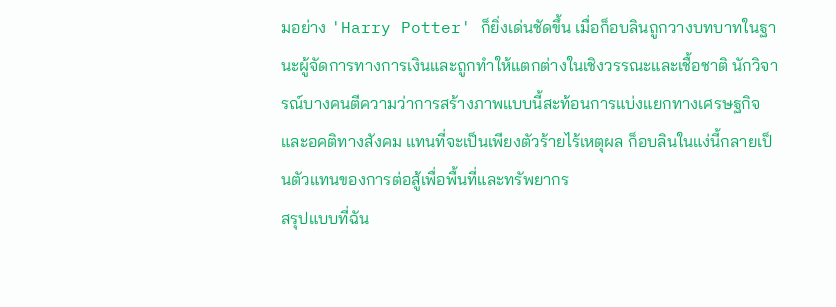มอย่าง 'Harry Potter' ก็ยิ่งเด่นชัดขึ้น เมื่อก็อบลินถูกวางบทบาทในฐานะผู้จัดการทางการเงินและถูกทำให้แตกต่างในเชิงวรรณะและเชื้อชาติ นักวิจารณ์บางคนตีความว่าการสร้างภาพแบบนี้สะท้อนการแบ่งแยกทางเศรษฐกิจและอคติทางสังคม แทนที่จะเป็นเพียงตัวร้ายไร้เหตุผล ก็อบลินในแง่นี้กลายเป็นตัวแทนของการต่อสู้เพื่อพื้นที่และทรัพยากร
สรุปแบบที่ฉัน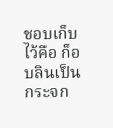ชอบเก็บไว้คือ ก็อบลินเป็นกระจก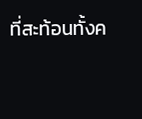ที่สะท้อนทั้งค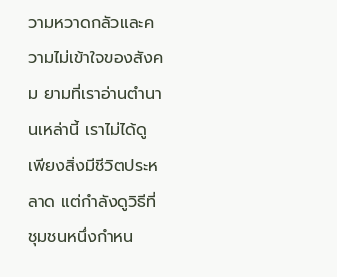วามหวาดกลัวและความไม่เข้าใจของสังคม ยามที่เราอ่านตำนานเหล่านี้ เราไม่ได้ดูเพียงสิ่งมีชีวิตประหลาด แต่กำลังดูวิธีที่ชุมชนหนึ่งกำหน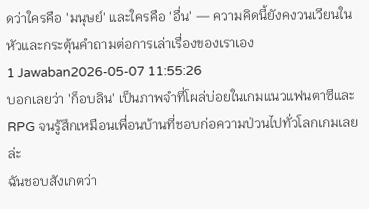ดว่าใครคือ 'มนุษย์' และใครคือ 'อื่น' — ความคิดนี้ยังคงวนเวียนในหัวและกระตุ้นคำถามต่อการเล่าเรื่องของเราเอง
1 Jawaban2026-05-07 11:55:26
บอกเลยว่า 'ก็อบลิน' เป็นภาพจำที่โผล่บ่อยในเกมแนวแฟนตาซีและ RPG จนรู้สึกเหมือนเพื่อนบ้านที่ชอบก่อความป่วนไปทั่วโลกเกมเลยล่ะ
ฉันชอบสังเกตว่า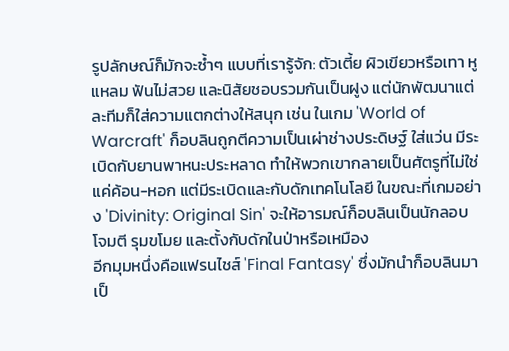รูปลักษณ์ก็มักจะซ้ำๆ แบบที่เรารู้จัก: ตัวเตี้ย ผิวเขียวหรือเทา หูแหลม ฟันไม่สวย และนิสัยชอบรวมกันเป็นฝูง แต่นักพัฒนาแต่ละทีมก็ใส่ความแตกต่างให้สนุก เช่น ในเกม 'World of Warcraft' ก็อบลินถูกตีความเป็นเผ่าช่างประดิษฐ์ ใส่แว่น มีระเบิดกับยานพาหนะประหลาด ทำให้พวกเขากลายเป็นศัตรูที่ไม่ใช่แค่ค้อน-หอก แต่มีระเบิดและกับดักเทคโนโลยี ในขณะที่เกมอย่าง 'Divinity: Original Sin' จะให้อารมณ์ก็อบลินเป็นนักลอบโจมตี รุมขโมย และตั้งกับดักในป่าหรือเหมือง
อีกมุมหนึ่งคือแฟรนไชส์ 'Final Fantasy' ซึ่งมักนำก็อบลินมาเป็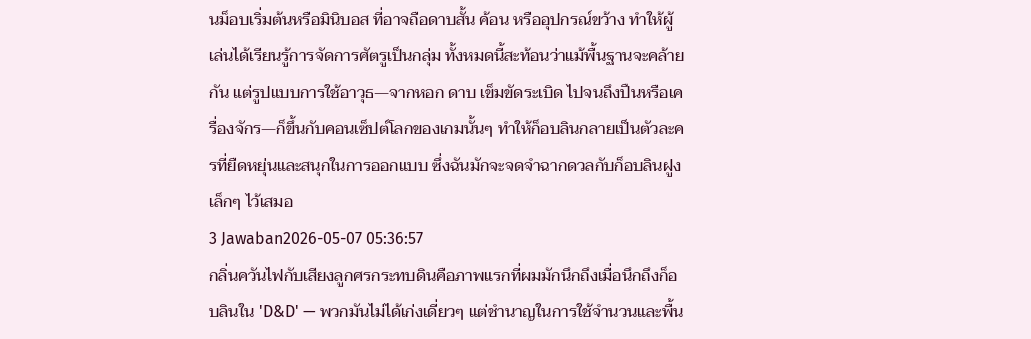นม็อบเริ่มต้นหรือมินิบอส ที่อาจถือดาบสั้น ค้อน หรืออุปกรณ์ขว้าง ทำให้ผู้เล่นได้เรียนรู้การจัดการศัตรูเป็นกลุ่ม ทั้งหมดนี้สะท้อนว่าแม้พื้นฐานจะคล้ายกัน แต่รูปแบบการใช้อาวุธ—จากหอก ดาบ เข็มขัดระเบิด ไปจนถึงปืนหรือเครื่องจักร—ก็ขึ้นกับคอนเซ็ปต์โลกของเกมนั้นๆ ทำให้ก็อบลินกลายเป็นตัวละครที่ยืดหยุ่นและสนุกในการออกแบบ ซึ่งฉันมักจะจดจำฉากดวลกับก็อบลินฝูงเล็กๆ ไว้เสมอ
3 Jawaban2026-05-07 05:36:57
กลิ่นควันไฟกับเสียงลูกศรกระทบดินคือภาพแรกที่ผมมักนึกถึงเมื่อนึกถึงก็อบลินใน 'D&D' — พวกมันไม่ได้เก่งเดี่ยวๆ แต่ชำนาญในการใช้จำนวนและพื้น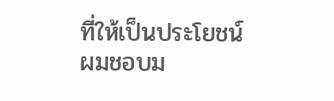ที่ให้เป็นประโยชน์
ผมชอบม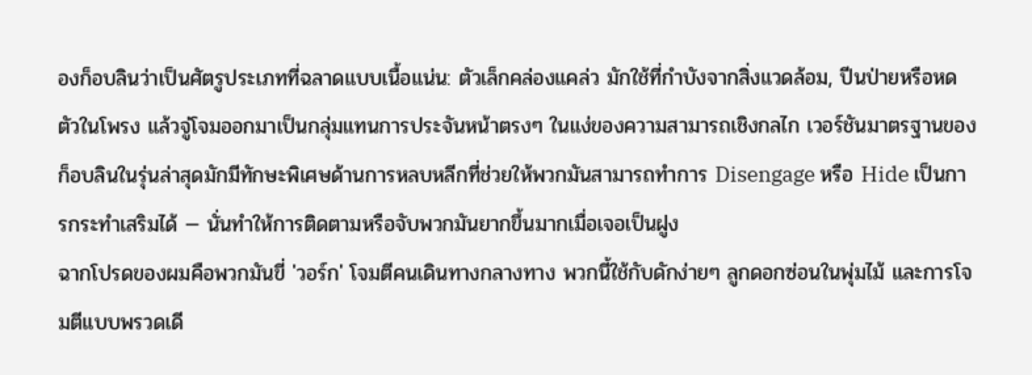องก็อบลินว่าเป็นศัตรูประเภทที่ฉลาดแบบเนื้อแน่น: ตัวเล็กคล่องแคล่ว มักใช้ที่กำบังจากสิ่งแวดล้อม, ปีนป่ายหรือหดตัวในโพรง แล้วจู่โจมออกมาเป็นกลุ่มแทนการประจันหน้าตรงๆ ในแง่ของความสามารถเชิงกลไก เวอร์ชันมาตรฐานของก็อบลินในรุ่นล่าสุดมักมีทักษะพิเศษด้านการหลบหลีกที่ช่วยให้พวกมันสามารถทำการ Disengage หรือ Hide เป็นการกระทำเสริมได้ — นั่นทำให้การติดตามหรือจับพวกมันยากขึ้นมากเมื่อเจอเป็นฝูง
ฉากโปรดของผมคือพวกมันขี่ 'วอร์ก' โจมตีคนเดินทางกลางทาง พวกนี้ใช้กับดักง่ายๆ ลูกดอกซ่อนในพุ่มไม้ และการโจมตีแบบพรวดเดี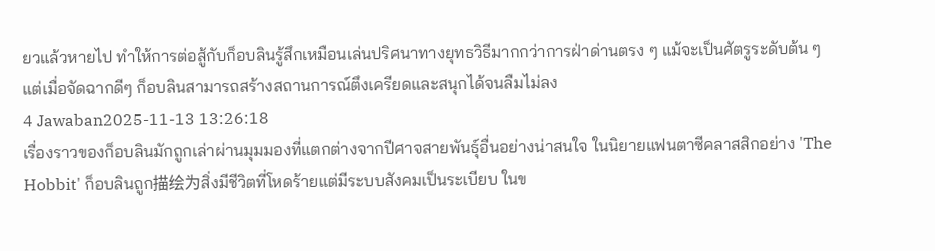ยวแล้วหายไป ทำให้การต่อสู้กับก็อบลินรู้สึกเหมือนเล่นปริศนาทางยุทธวิธีมากกว่าการฝ่าด่านตรง ๆ แม้จะเป็นศัตรูระดับต้น ๆ แต่เมื่อจัดฉากดีๆ ก็อบลินสามารถสร้างสถานการณ์ตึงเครียดและสนุกได้จนลืมไม่ลง
4 Jawaban2025-11-13 13:26:18
เรื่องราวของก็อบลินมักถูกเล่าผ่านมุมมองที่แตกต่างจากปีศาจสายพันธุ์อื่นอย่างน่าสนใจ ในนิยายแฟนตาซีคลาสสิกอย่าง 'The Hobbit' ก็อบลินถูก描绘为สิ่งมีชีวิตที่โหดร้ายแต่มีระบบสังคมเป็นระเบียบ ในข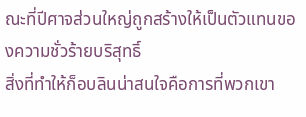ณะที่ปีศาจส่วนใหญ่ถูกสร้างให้เป็นตัวแทนของความชั่วร้ายบริสุทธิ์
สิ่งที่ทำให้ก็อบลินน่าสนใจคือการที่พวกเขา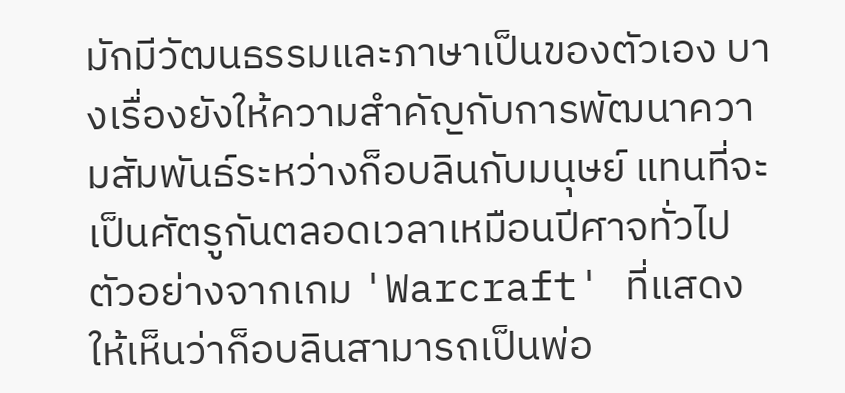มักมีวัฒนธรรมและภาษาเป็นของตัวเอง บางเรื่องยังให้ความสำคัญกับการพัฒนาความสัมพันธ์ระหว่างก็อบลินกับมนุษย์ แทนที่จะเป็นศัตรูกันตลอดเวลาเหมือนปีศาจทั่วไป ตัวอย่างจากเกม 'Warcraft' ที่แสดงให้เห็นว่าก็อบลินสามารถเป็นพ่อ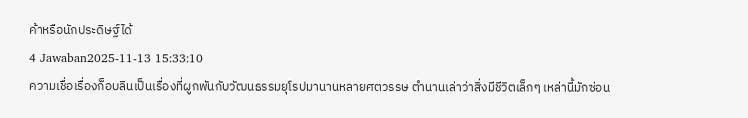ค้าหรือนักประดิษฐ์ได้
4 Jawaban2025-11-13 15:33:10
ความเชื่อเรื่องก็อบลินเป็นเรื่องที่ผูกพันกับวัฒนธรรมยุโรปมานานหลายศตวรรษ ตำนานเล่าว่าสิ่งมีชีวิตเล็กๆ เหล่านี้มักซ่อน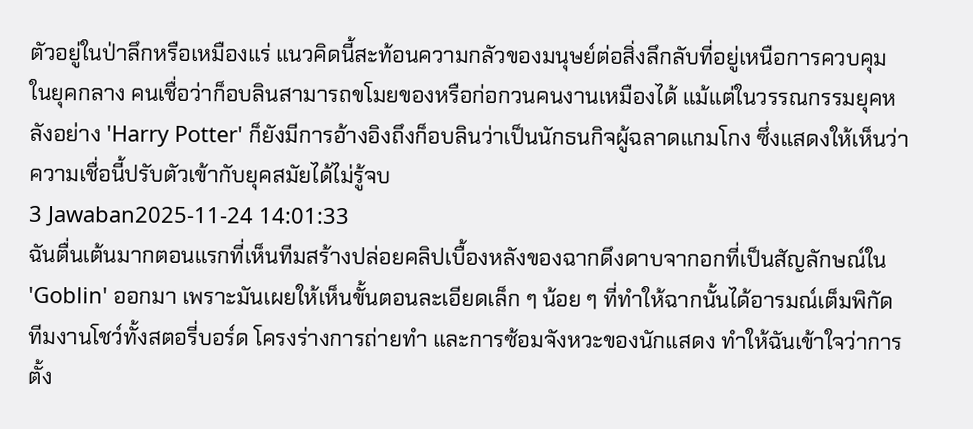ตัวอยู่ในป่าลึกหรือเหมืองแร่ แนวคิดนี้สะท้อนความกลัวของมนุษย์ต่อสิ่งลึกลับที่อยู่เหนือการควบคุม
ในยุคกลาง คนเชื่อว่าก็อบลินสามารถขโมยของหรือก่อกวนคนงานเหมืองได้ แม้แต่ในวรรณกรรมยุคหลังอย่าง 'Harry Potter' ก็ยังมีการอ้างอิงถึงก็อบลินว่าเป็นนักธนกิจผู้ฉลาดแกมโกง ซึ่งแสดงให้เห็นว่าความเชื่อนี้ปรับตัวเข้ากับยุคสมัยได้ไม่รู้จบ
3 Jawaban2025-11-24 14:01:33
ฉันตื่นเต้นมากตอนแรกที่เห็นทีมสร้างปล่อยคลิปเบื้องหลังของฉากดึงดาบจากอกที่เป็นสัญลักษณ์ใน 'Goblin' ออกมา เพราะมันเผยให้เห็นขั้นตอนละเอียดเล็ก ๆ น้อย ๆ ที่ทำให้ฉากนั้นได้อารมณ์เต็มพิกัด
ทีมงานโชว์ทั้งสตอรี่บอร์ด โครงร่างการถ่ายทำ และการซ้อมจังหวะของนักแสดง ทำให้ฉันเข้าใจว่าการตั้ง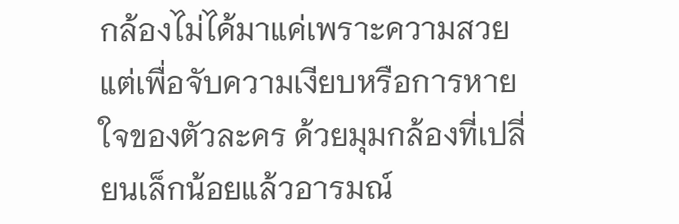กล้องไม่ได้มาแค่เพราะความสวย แต่เพื่อจับความเงียบหรือการหายใจของตัวละคร ด้วยมุมกล้องที่เปลี่ยนเล็กน้อยแล้วอารมณ์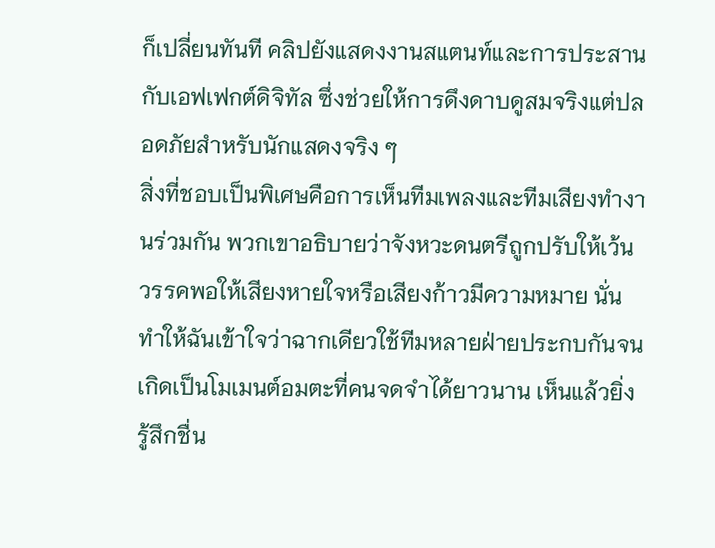ก็เปลี่ยนทันที คลิปยังแสดงงานสแตนท์และการประสานกับเอฟเฟกต์ดิจิทัล ซึ่งช่วยให้การดึงดาบดูสมจริงแต่ปลอดภัยสำหรับนักแสดงจริง ๆ
สิ่งที่ชอบเป็นพิเศษคือการเห็นทีมเพลงและทีมเสียงทำงานร่วมกัน พวกเขาอธิบายว่าจังหวะดนตรีถูกปรับให้เว้นวรรคพอให้เสียงหายใจหรือเสียงก้าวมีความหมาย นั่นทำให้ฉันเข้าใจว่าฉากเดียวใช้ทีมหลายฝ่ายประกบกันจนเกิดเป็นโมเมนต์อมตะที่คนจดจำได้ยาวนาน เห็นแล้วยิ่งรู้สึกชื่น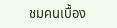ชมคนเบื้อง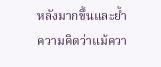หลังมากขึ้นและย้ำความคิดว่าแม้ควา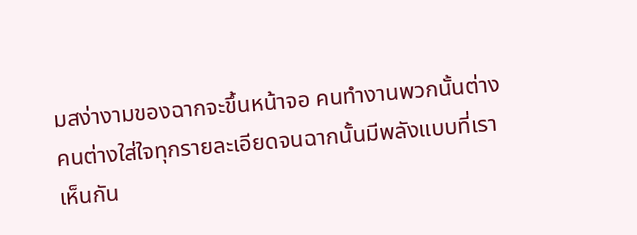มสง่างามของฉากจะขึ้นหน้าจอ คนทำงานพวกนั้นต่างคนต่างใส่ใจทุกรายละเอียดจนฉากนั้นมีพลังแบบที่เราเห็นกัน